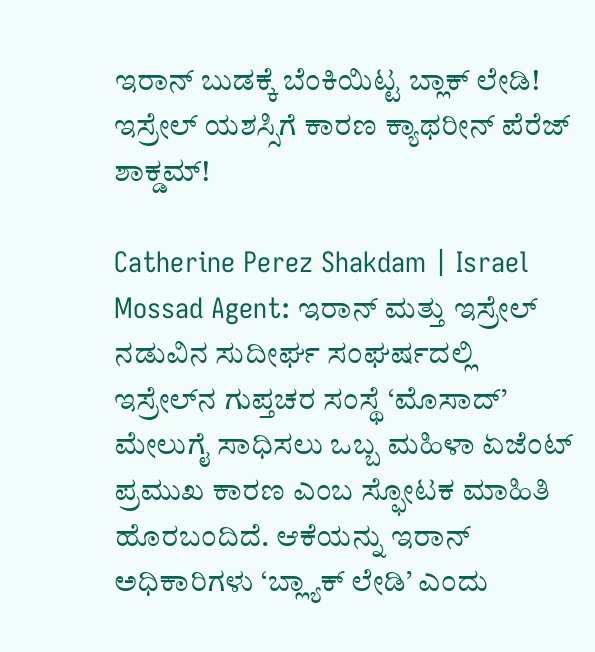ಇರಾನ್‌ ಬುಡಕ್ಕೆ ಬೆಂಕಿಯಿಟ್ಟ ಬ್ಲಾಕ್‌ ಲೇಡಿ! ಇಸ್ರೇಲ್ ಯಶಸ್ಸಿಗೆ ಕಾರಣ ಕ್ಯಾಥರೀನ್ ಪೆರೆಜ್ ಶಾಕ್ಡಮ್!

Catherine Perez Shakdam | Israel Mossad Agent: ಇರಾನ್ ಮತ್ತು ಇಸ್ರೇಲ್ ನಡುವಿನ ಸುದೀರ್ಘ ಸಂಘರ್ಷದಲ್ಲಿ ಇಸ್ರೇಲ್‌ನ ಗುಪ್ತಚರ ಸಂಸ್ಥೆ ‘ಮೊಸಾದ್’ ಮೇಲುಗೈ ಸಾಧಿಸಲು ಒಬ್ಬ ಮಹಿಳಾ ಏಜೆಂಟ್ ಪ್ರಮುಖ ಕಾರಣ ಎಂಬ ಸ್ಫೋಟಕ ಮಾಹಿತಿ ಹೊರಬಂದಿದೆ. ಆಕೆಯನ್ನು ಇರಾನ್ ಅಧಿಕಾರಿಗಳು ‘ಬ್ಲ್ಯಾಕ್ ಲೇಡಿ’ ಎಂದು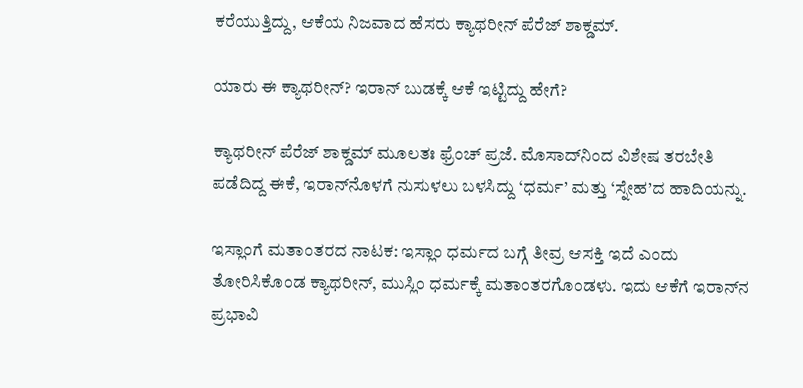ಕರೆಯುತ್ತಿದ್ದು, ಆಕೆಯ ನಿಜವಾದ ಹೆಸರು ಕ್ಯಾಥರೀನ್ ಪೆರೆಜ್ ಶಾಕ್ಡಮ್.

ಯಾರು ಈ ಕ್ಯಾಥರೀನ್? ಇರಾನ್ ಬುಡಕ್ಕೆ ಆಕೆ ಇಟ್ಟಿದ್ದು ಹೇಗೆ?

ಕ್ಯಾಥರೀನ್ ಪೆರೆಜ್ ಶಾಕ್ಡಮ್ ಮೂಲತಃ ಫ್ರೆಂಚ್ ಪ್ರಜೆ. ಮೊಸಾದ್‌ನಿಂದ ವಿಶೇಷ ತರಬೇತಿ ಪಡೆದಿದ್ದ ಈಕೆ, ಇರಾನ್‌ನೊಳಗೆ ನುಸುಳಲು ಬಳಸಿದ್ದು ‘ಧರ್ಮ’ ಮತ್ತು ‘ಸ್ನೇಹ’ದ ಹಾದಿಯನ್ನು.

ಇಸ್ಲಾಂಗೆ ಮತಾಂತರದ ನಾಟಕ: ಇಸ್ಲಾಂ ಧರ್ಮದ ಬಗ್ಗೆ ತೀವ್ರ ಆಸಕ್ತಿ ಇದೆ ಎಂದು ತೋರಿಸಿಕೊಂಡ ಕ್ಯಾಥರೀನ್, ಮುಸ್ಲಿಂ ಧರ್ಮಕ್ಕೆ ಮತಾಂತರಗೊಂಡಳು. ಇದು ಆಕೆಗೆ ಇರಾನ್‌ನ ಪ್ರಭಾವಿ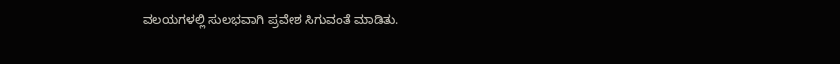ವಲಯಗಳಲ್ಲಿ ಸುಲಭವಾಗಿ ಪ್ರವೇಶ ಸಿಗುವಂತೆ ಮಾಡಿತು.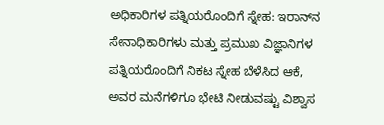ಅಧಿಕಾರಿಗಳ ಪತ್ನಿಯರೊಂದಿಗೆ ಸ್ನೇಹ: ಇರಾನ್‌ನ ಸೇನಾಧಿಕಾರಿಗಳು ಮತ್ತು ಪ್ರಮುಖ ವಿಜ್ಞಾನಿಗಳ ಪತ್ನಿಯರೊಂದಿಗೆ ನಿಕಟ ಸ್ನೇಹ ಬೆಳೆಸಿದ ಆಕೆ, ಅವರ ಮನೆಗಳಿಗೂ ಭೇಟಿ ನೀಡುವಷ್ಟು ವಿಶ್ವಾಸ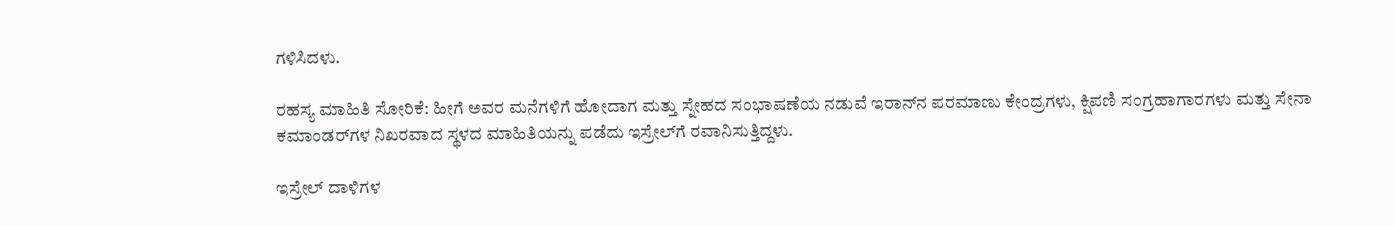ಗಳಿಸಿದಳು.

ರಹಸ್ಯ ಮಾಹಿತಿ ಸೋರಿಕೆ: ಹೀಗೆ ಅವರ ಮನೆಗಳಿಗೆ ಹೋದಾಗ ಮತ್ತು ಸ್ನೇಹದ ಸಂಭಾಷಣೆಯ ನಡುವೆ ಇರಾನ್‌ನ ಪರಮಾಣು ಕೇಂದ್ರಗಳು, ಕ್ಷಿಪಣಿ ಸಂಗ್ರಹಾಗಾರಗಳು ಮತ್ತು ಸೇನಾ ಕಮಾಂಡರ್‌ಗಳ ನಿಖರವಾದ ಸ್ಥಳದ ಮಾಹಿತಿಯನ್ನು ಪಡೆದು ಇಸ್ರೇಲ್‌ಗೆ ರವಾನಿಸುತ್ತಿದ್ದಳು.

ಇಸ್ರೇಲ್ ದಾಳಿಗಳ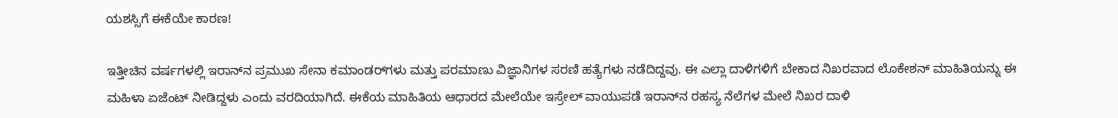ಯಶಸ್ಸಿಗೆ ಈಕೆಯೇ ಕಾರಣ!

ಇತ್ತೀಚಿನ ವರ್ಷಗಳಲ್ಲಿ ಇರಾನ್‌ನ ಪ್ರಮುಖ ಸೇನಾ ಕಮಾಂಡರ್‌ಗಳು ಮತ್ತು ಪರಮಾಣು ವಿಜ್ಞಾನಿಗಳ ಸರಣಿ ಹತ್ಯೆಗಳು ನಡೆದಿದ್ದವು. ಈ ಎಲ್ಲಾ ದಾಳಿಗಳಿಗೆ ಬೇಕಾದ ನಿಖರವಾದ ಲೊಕೇಶನ್ ಮಾಹಿತಿಯನ್ನು ಈ ಮಹಿಳಾ ಏಜೆಂಟ್ ನೀಡಿದ್ದಳು ಎಂದು ವರದಿಯಾಗಿದೆ. ಈಕೆಯ ಮಾಹಿತಿಯ ಆಧಾರದ ಮೇಲೆಯೇ ಇಸ್ರೇಲ್ ವಾಯುಪಡೆ ಇರಾನ್‌ನ ರಹಸ್ಯ ನೆಲೆಗಳ ಮೇಲೆ ನಿಖರ ದಾಳಿ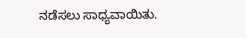ನಡೆಸಲು ಸಾಧ್ಯವಾಯಿತು.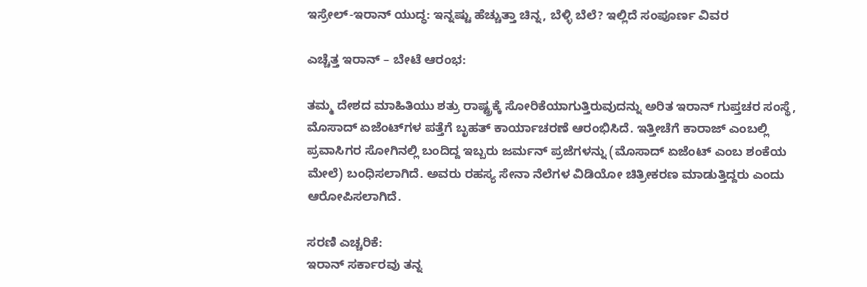ಇಸ್ರೇಲ್-ಇರಾನ್ ಯುದ್ಧ: ಇನ್ನಷ್ಟು ಹೆಚ್ಚುತ್ತಾ ಚಿನ್ನ, ಬೆಳ್ಳಿ ಬೆಲೆ? ಇಲ್ಲಿದೆ ಸಂಪೂರ್ಣ ವಿವರ

ಎಚ್ಚೆತ್ತ ಇರಾನ್ – ಬೇಟೆ ಆರಂಭ:

ತಮ್ಮ ದೇಶದ ಮಾಹಿತಿಯು ಶತ್ರು ರಾಷ್ಟ್ರಕ್ಕೆ ಸೋರಿಕೆಯಾಗುತ್ತಿರುವುದನ್ನು ಅರಿತ ಇರಾನ್ ಗುಪ್ತಚರ ಸಂಸ್ಥೆ, ಮೊಸಾದ್ ಏಜೆಂಟ್‌ಗಳ ಪತ್ತೆಗೆ ಬೃಹತ್ ಕಾರ್ಯಾಚರಣೆ ಆರಂಭಿಸಿದೆ. ಇತ್ತೀಚೆಗೆ ಕಾರಾಜ್ ಎಂಬಲ್ಲಿ ಪ್ರವಾಸಿಗರ ಸೋಗಿನಲ್ಲಿ ಬಂದಿದ್ದ ಇಬ್ಬರು ಜರ್ಮನ್ ಪ್ರಜೆಗಳನ್ನು (ಮೊಸಾದ್ ಏಜೆಂಟ್ ಎಂಬ ಶಂಕೆಯ ಮೇಲೆ) ಬಂಧಿಸಲಾಗಿದೆ. ಅವರು ರಹಸ್ಯ ಸೇನಾ ನೆಲೆಗಳ ವಿಡಿಯೋ ಚಿತ್ರೀಕರಣ ಮಾಡುತ್ತಿದ್ದರು ಎಂದು ಆರೋಪಿಸಲಾಗಿದೆ.

ಸರಣಿ ಎಚ್ಚರಿಕೆ:
ಇರಾನ್ ಸರ್ಕಾರವು ತನ್ನ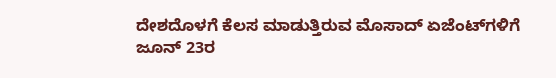ದೇಶದೊಳಗೆ ಕೆಲಸ ಮಾಡುತ್ತಿರುವ ಮೊಸಾದ್ ಏಜೆಂಟ್‌ಗಳಿಗೆ ಜೂನ್ 23ರ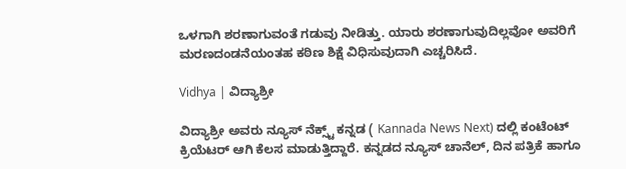ಒಳಗಾಗಿ ಶರಣಾಗುವಂತೆ ಗಡುವು ನೀಡಿತ್ತು. ಯಾರು ಶರಣಾಗುವುದಿಲ್ಲವೋ ಅವರಿಗೆ ಮರಣದಂಡನೆಯಂತಹ ಕಠಿಣ ಶಿಕ್ಷೆ ವಿಧಿಸುವುದಾಗಿ ಎಚ್ಚರಿಸಿದೆ.

Vidhya | ವಿದ್ಯಾಶ್ರೀ

ವಿದ್ಯಾಶ್ರೀ ಅವರು ನ್ಯೂಸ್‌ ನೆಕ್ಸ್ಟ್‌ ಕನ್ನಡ ( Kannada News Next) ದಲ್ಲಿ ಕಂಟೆಂಟ್‌ ಕ್ರಿಯೆಟರ್‌ ಆಗಿ ಕೆಲಸ ಮಾಡುತ್ತಿದ್ದಾರೆ. ಕನ್ನಡದ ನ್ಯೂಸ್‌ ಚಾನೆಲ್‌, ದಿನ ಪತ್ರಿಕೆ ಹಾಗೂ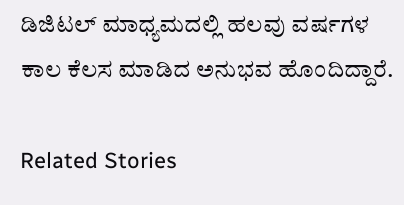ಡಿಜಿಟಲ್‌ ಮಾಧ್ಯಮದಲ್ಲಿ ಹಲವು ವರ್ಷಗಳ ಕಾಲ ಕೆಲಸ ಮಾಡಿದ ಅನುಭವ ಹೊಂದಿದ್ದಾರೆ.

Related Stories